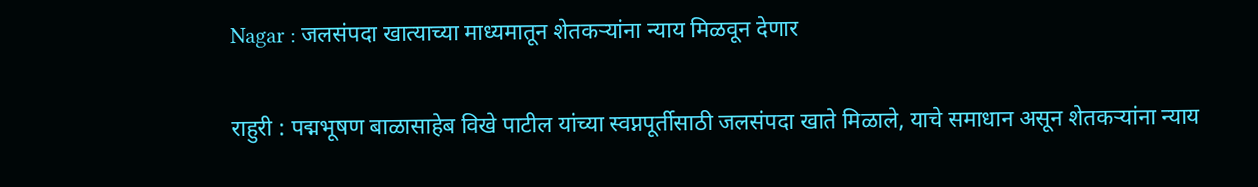Nagar : जलसंपदा खात्याच्या माध्यमातून शेतकऱ्यांना न्याय मिळवून देणार

राहुरी : पद्मभूषण बाळासाहेब विखे पाटील यांच्या स्वप्नपूर्तीसाठी जलसंपदा खाते मिळाले, याचे समाधान असून शेतकऱ्यांना न्याय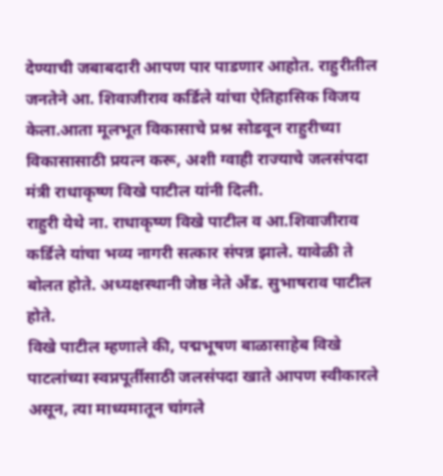देण्याची जबाबदारी आपण पार पाडणार आहोत. राहुरीतील जनतेने आ. शिवाजीराव कर्डिले यांचा ऐतिहासिक विजय केला.आता मूलभूत विकासाचे प्रश्न सोडवून राहुरीच्या विकासासाठी प्रयत्न करू, अशी ग्वाही राज्याचे जलसंपदा मंत्री राधाकृष्ण विखे पाटील यांनी दिली.
राहुरी येथे ना. राधाकृष्ण विखे पाटील व आ.शिवाजीराव कर्डिले यांचा भव्य नागरी सत्कार संपन्न झाले. यावेळी ते बोलत होते. अध्यक्षस्थानी जेष्ठ नेते अँड. सुभाषराव पाटील होते.
विखे पाटील म्हणाले की, पद्मभूषण बाळासाहेब विखे पाटलांच्या स्वप्नपूर्तीसाठी जलसंपदा खाते आपण स्वीकारले असून, त्या माध्यमातून चांगले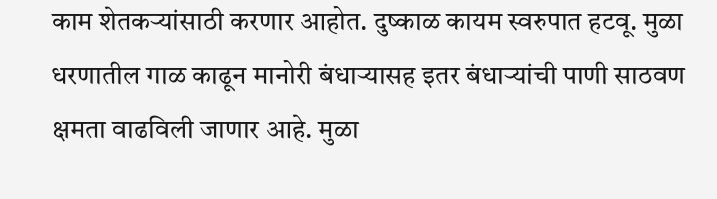काम शेतकऱ्यांसाठी करणार आहोत. दुष्काळ कायम स्वरुपात हटवू. मुळा धरणातील गाळ काढून मानोरी बंधाऱ्यासह इतर बंधाऱ्यांची पाणी साठवण क्षमता वाढविली जाणार आहे. मुळा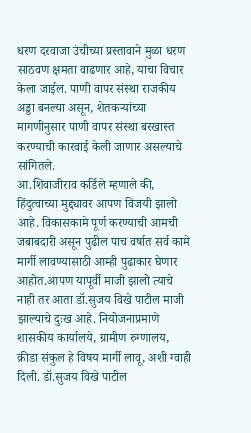धरण दरवाजा उंचीच्या प्रस्तावाने मुळा धरण साठवण क्षमता वाढणार आहे, याचा विचार केला जाईल. पाणी वापर संस्था राजकीय अड्डा बनल्या असून, शेतकऱ्यांच्या मागणीनुसार पाणी वापर संस्था बरखास्त करण्याची कारवाई केली जाणार असल्याचे सांगितले.
आ.शिवाजीराव कर्डिले म्हणाले की, हिंदुत्वाच्या मुद्द्यावर आपण विजयी झालो आहे. विकासकामे पूर्ण करण्याची आमची जबाबदारी असून पुढील पाच वर्षात सर्व कामे मार्गी लावण्यासाठी आम्ही पुढाकार घेणार आहोत.आपण यापूर्वी माजी झालो त्याचे नाही तर आता डॉ.सुजय विखे पाटील माजी झाल्याचे दुःख आहे. नियोजनाप्रमाणे शासकीय कार्यालये, ग्रामीण रुग्णालय, क्रीडा संकुल हे विषय मार्गी लावू, अशी ग्वाही दिली. डॉ.सुजय विखे पाटील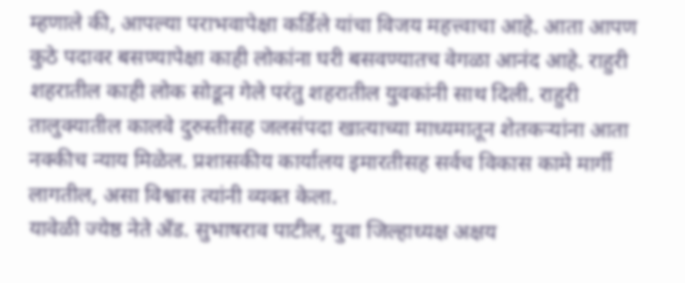म्हणाले की, आपल्या पराभवापेक्षा कर्डिले यांचा विजय महत्त्वाचा आहे. आता आपण कुठे पदावर बसण्यापेक्षा काही लोकांना घरी बसवण्यातच वेगळा आनंद आहे. राहुरी शहरातील काही लोक सोडून गेले परंतु शहरातील युवकांनी साथ दिली. राहुरी तालुक्यातील कालवे दुरुस्तीसह जलसंपदा खात्याच्या माध्यमातून शेतकऱ्यांना आता नक्कीच न्याय मिळेल. प्रशासकीय कार्यालय इमारतीसह सर्वच विकास कामे मार्गी लागतील, असा विश्वास त्यांनी व्यक्त केला.
यावेळी ज्येष्ठ नेते अँड. सुभाषराव पाटील, युवा जिल्हाध्यक्ष अक्षय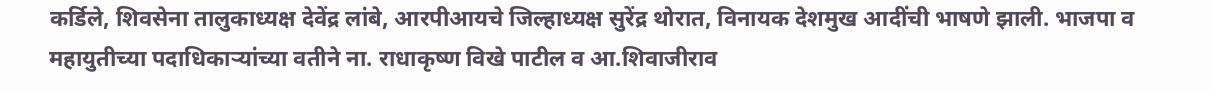कर्डिले, शिवसेना तालुकाध्यक्ष देवेंद्र लांबे, आरपीआयचे जिल्हाध्यक्ष सुरेंद्र थोरात, विनायक देशमुख आदींची भाषणे झाली. भाजपा व महायुतीच्या पदाधिकाऱ्यांच्या वतीने ना. राधाकृष्ण विखे पाटील व आ.शिवाजीराव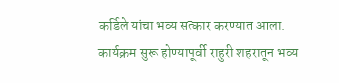कर्डिले यांचा भव्य सत्कार करण्यात आला. कार्यक्रम सुरू होण्यापूर्वी राहुरी शहरातून भव्य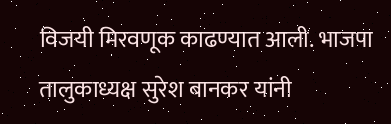विजयी मिरवणूक काढण्यात आली. भाजपा तालुकाध्यक्ष सुरेश बानकर यांनी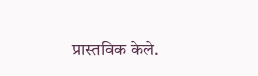प्रास्तविक केले.